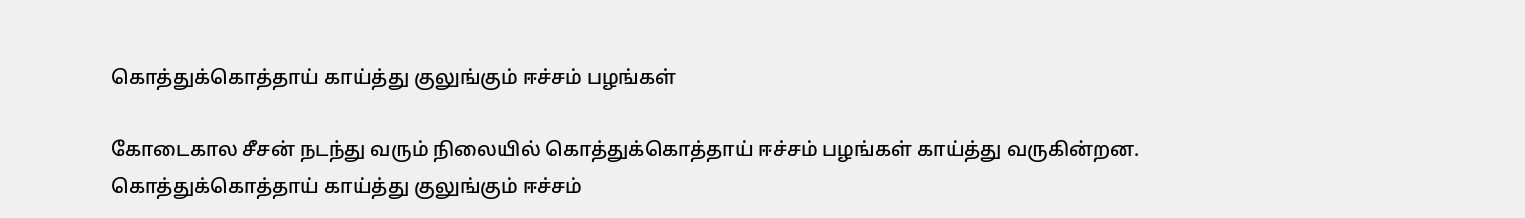கொத்துக்கொத்தாய் காய்த்து குலுங்கும் ஈச்சம் பழங்கள்

கோடைகால சீசன் நடந்து வரும் நிலையில் கொத்துக்கொத்தாய் ஈச்சம் பழங்கள் காய்த்து வருகின்றன.
கொத்துக்கொத்தாய் காய்த்து குலுங்கும் ஈச்சம்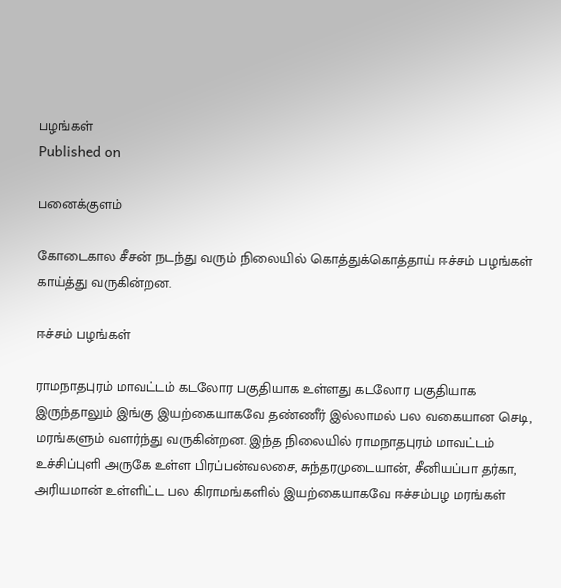பழங்கள்
Published on

பனைக்குளம்

கோடைகால சீசன் நடந்து வரும் நிலையில் கொத்துக்கொத்தாய் ஈச்சம் பழங்கள் காய்த்து வருகின்றன.

ஈச்சம் பழங்கள்

ராமநாதபுரம் மாவட்டம் கடலோர பகுதியாக உள்ளது கடலோர பகுதியாக இருந்தாலும் இங்கு இயற்கையாகவே தண்ணீர் இல்லாமல் பல வகையான செடி, மரங்களும் வளர்ந்து வருகின்றன. இந்த நிலையில் ராமநாதபுரம் மாவட்டம் உச்சிப்புளி அருகே உள்ள பிரப்பன்வலசை, சுந்தரமுடையான், சீனியப்பா தர்கா, அரியமான் உள்ளிட்ட பல கிராமங்களில் இயற்கையாகவே ஈச்சம்பழ மரங்கள்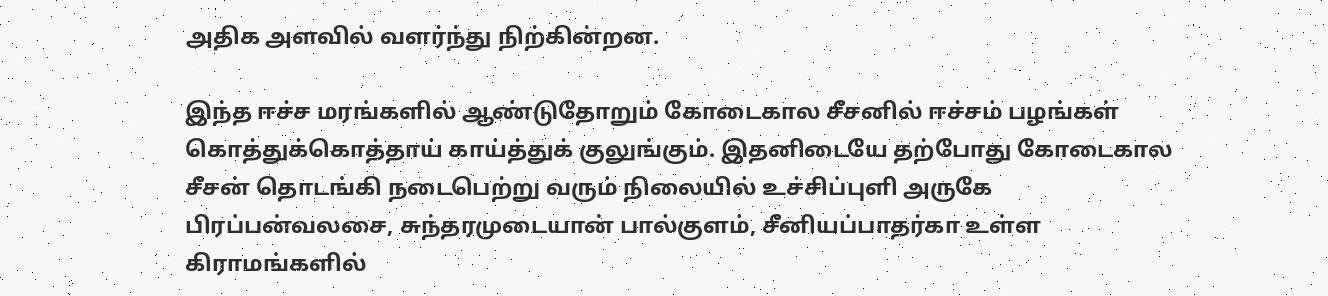அதிக அளவில் வளர்ந்து நிற்கின்றன.

இந்த ஈச்ச மரங்களில் ஆண்டுதோறும் கோடைகால சீசனில் ஈச்சம் பழங்கள் கொத்துக்கொத்தாய் காய்த்துக் குலுங்கும். இதனிடையே தற்போது கோடைகால சீசன் தொடங்கி நடைபெற்று வரும் நிலையில் உச்சிப்புளி அருகே பிரப்பன்வலசை, சுந்தரமுடையான் பால்குளம், சீனியப்பாதர்கா உள்ள கிராமங்களில்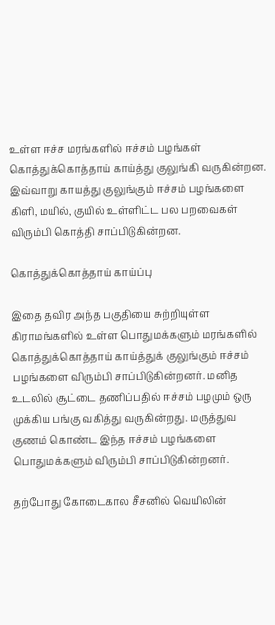உள்ள ஈச்ச மரங்களில் ஈச்சம் பழங்கள் கொத்துக்கொத்தாய் காய்த்து குலுங்கி வருகின்றன. இவ்வாறு காயத்து குலுங்கும் ஈச்சம் பழங்களை கிளி, மயில், குயில் உள்ளிட்ட பல பறவைகள் விரும்பி கொத்தி சாப்பிடுகின்றன.

கொத்துக்கொத்தாய் காய்ப்பு

இதை தவிர அந்த பகுதியை சுற்றியுள்ள கிராமங்களில் உள்ள பொதுமக்களும் மரங்களில் கொத்துக்கொத்தாய் காய்த்துக் குலுங்கும் ஈச்சம் பழங்களை விரும்பி சாப்பிடுகின்றனர். மனித உடலில் சூட்டை தணிப்பதில் ஈச்சம் பழமும் ஒரு முக்கிய பங்கு வகித்து வருகின்றது. மருத்துவ குணம் கொண்ட இந்த ஈச்சம் பழங்களை பொதுமக்களும் விரும்பி சாப்பிடுகின்றனர்.

தற்போது கோடைகால சீசனில் வெயிலின்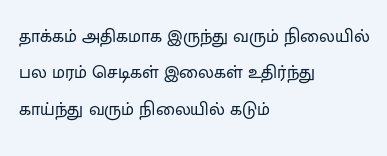தாக்கம் அதிகமாக இருந்து வரும் நிலையில் பல மரம் செடிகள் இலைகள் உதிர்ந்து காய்ந்து வரும் நிலையில் கடும்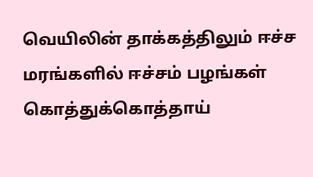வெயிலின் தாக்கத்திலும் ஈச்ச மரங்களில் ஈச்சம் பழங்கள் கொத்துக்கொத்தாய்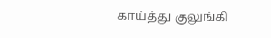காய்த்து குலுங்கி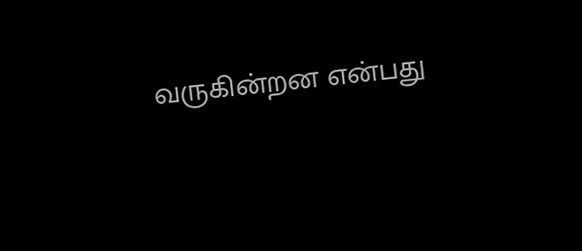வருகின்றன என்பது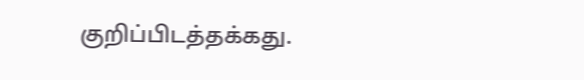குறிப்பிடத்தக்கது.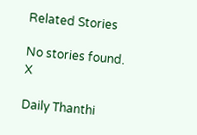Related Stories

No stories found.
X

Daily Thanthi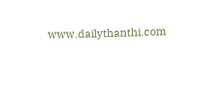www.dailythanthi.com